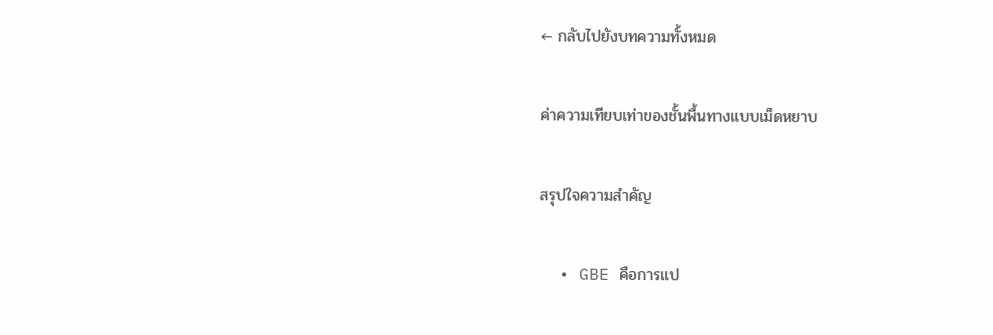← กลับไปยังบทความทั้งหมด

ค่าความเทียบเท่าของชั้นพื้นทางแบบเม็ดหยาบ

สรุปใจความสำคัญ

  • GBE คือการแป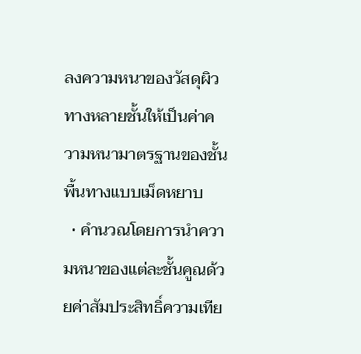ลงความหนาของวัสดุผิวทางหลายชั้นให้เป็นค่าความหนามาตรฐานของชั้นพื้นทางแบบเม็ดหยาบ
  • คำนวณโดยการนำความหนาของแต่ละชั้นคูณด้วยค่าสัมประสิทธิ์ความเทีย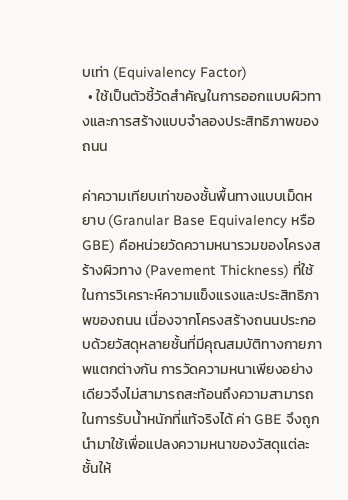บเท่า (Equivalency Factor)
  • ใช้เป็นตัวชี้วัดสำคัญในการออกแบบผิวทางและการสร้างแบบจำลองประสิทธิภาพของถนน

ค่าความเทียบเท่าของชั้นพื้นทางแบบเม็ดหยาบ (Granular Base Equivalency หรือ GBE) คือหน่วยวัดความหนารวมของโครงสร้างผิวทาง (Pavement Thickness) ที่ใช้ในการวิเคราะห์ความแข็งแรงและประสิทธิภาพของถนน เนื่องจากโครงสร้างถนนประกอบด้วยวัสดุหลายชั้นที่มีคุณสมบัติทางกายภาพแตกต่างกัน การวัดความหนาเพียงอย่างเดียวจึงไม่สามารถสะท้อนถึงความสามารถในการรับน้ำหนักที่แท้จริงได้ ค่า GBE จึงถูกนำมาใช้เพื่อแปลงความหนาของวัสดุแต่ละชั้นให้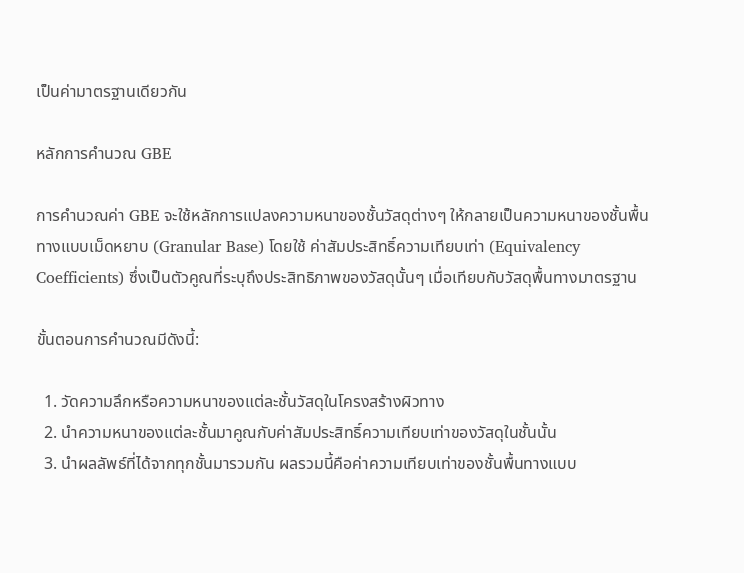เป็นค่ามาตรฐานเดียวกัน

หลักการคำนวณ GBE

การคำนวณค่า GBE จะใช้หลักการแปลงความหนาของชั้นวัสดุต่างๆ ให้กลายเป็นความหนาของชั้นพื้นทางแบบเม็ดหยาบ (Granular Base) โดยใช้ ค่าสัมประสิทธิ์ความเทียบเท่า (Equivalency Coefficients) ซึ่งเป็นตัวคูณที่ระบุถึงประสิทธิภาพของวัสดุนั้นๆ เมื่อเทียบกับวัสดุพื้นทางมาตรฐาน

ขั้นตอนการคำนวณมีดังนี้:

  1. วัดความลึกหรือความหนาของแต่ละชั้นวัสดุในโครงสร้างผิวทาง
  2. นำความหนาของแต่ละชั้นมาคูณกับค่าสัมประสิทธิ์ความเทียบเท่าของวัสดุในชั้นนั้น
  3. นำผลลัพธ์ที่ได้จากทุกชั้นมารวมกัน ผลรวมนี้คือค่าความเทียบเท่าของชั้นพื้นทางแบบ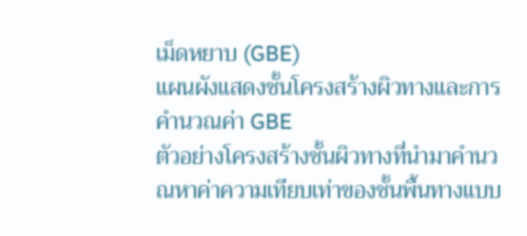เม็ดหยาบ (GBE)
แผนผังแสดงชั้นโครงสร้างผิวทางและการคำนวณค่า GBE
ตัวอย่างโครงสร้างชั้นผิวทางที่นำมาคำนวณหาค่าความเทียบเท่าของชั้นพื้นทางแบบ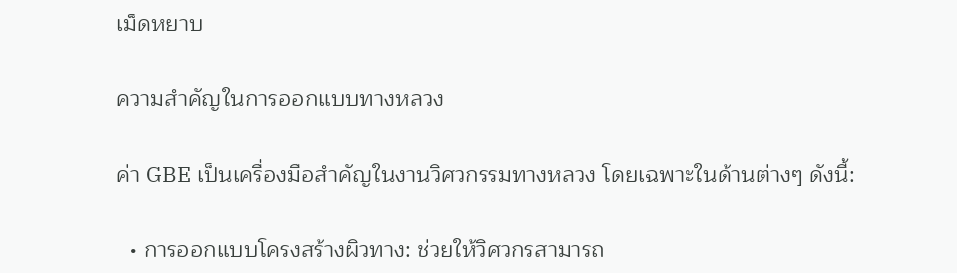เม็ดหยาบ

ความสำคัญในการออกแบบทางหลวง

ค่า GBE เป็นเครื่องมือสำคัญในงานวิศวกรรมทางหลวง โดยเฉพาะในด้านต่างๆ ดังนี้:

  • การออกแบบโครงสร้างผิวทาง: ช่วยให้วิศวกรสามารถ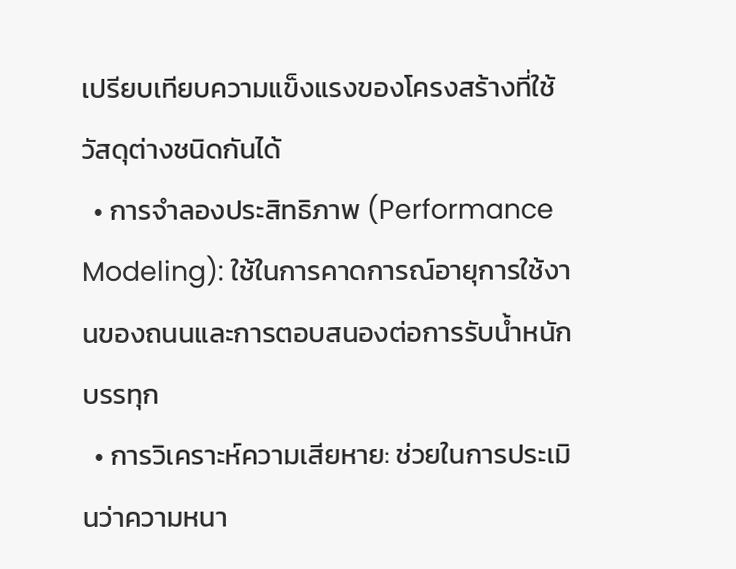เปรียบเทียบความแข็งแรงของโครงสร้างที่ใช้วัสดุต่างชนิดกันได้
  • การจำลองประสิทธิภาพ (Performance Modeling): ใช้ในการคาดการณ์อายุการใช้งานของถนนและการตอบสนองต่อการรับน้ำหนักบรรทุก
  • การวิเคราะห์ความเสียหาย: ช่วยในการประเมินว่าความหนา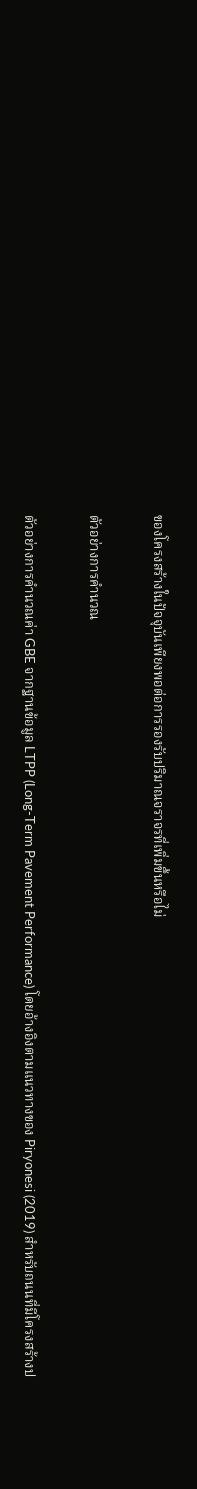ของโครงสร้างในปัจจุบันเพียงพอต่อการรองรับปริมาณจราจรที่เพิ่มขึ้นหรือไม่

ตัวอย่างการคำนวณ

ตัวอย่างการคำนวณค่า GBE จากฐานข้อมูล LTPP (Long-Term Pavement Performance) โดยอ้างอิงตามแนวทางของ Piryonesi (2019) สำหรับถนนที่มีโครงสร้างป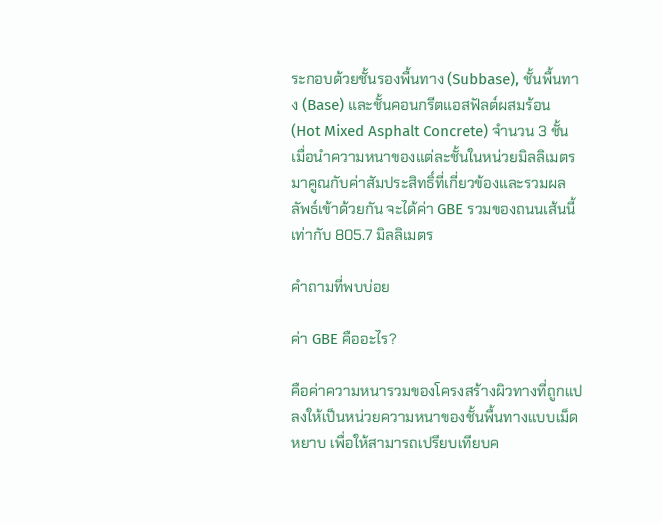ระกอบด้วยชั้นรองพื้นทาง (Subbase), ชั้นพื้นทาง (Base) และชั้นคอนกรีตแอสฟัลต์ผสมร้อน (Hot Mixed Asphalt Concrete) จำนวน 3 ชั้น เมื่อนำความหนาของแต่ละชั้นในหน่วยมิลลิเมตรมาคูณกับค่าสัมประสิทธิ์ที่เกี่ยวข้องและรวมผลลัพธ์เข้าด้วยกัน จะได้ค่า GBE รวมของถนนเส้นนี้เท่ากับ 805.7 มิลลิเมตร

คำถามที่พบบ่อย

ค่า GBE คืออะไร?

คือค่าความหนารวมของโครงสร้างผิวทางที่ถูกแปลงให้เป็นหน่วยความหนาของชั้นพื้นทางแบบเม็ดหยาบ เพื่อให้สามารถเปรียบเทียบค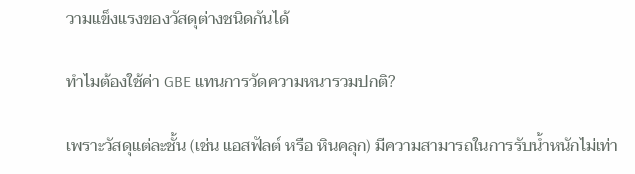วามแข็งแรงของวัสดุต่างชนิดกันได้

ทำไมต้องใช้ค่า GBE แทนการวัดความหนารวมปกติ?

เพราะวัสดุแต่ละชั้น (เช่น แอสฟัลต์ หรือ หินคลุก) มีความสามารถในการรับน้ำหนักไม่เท่า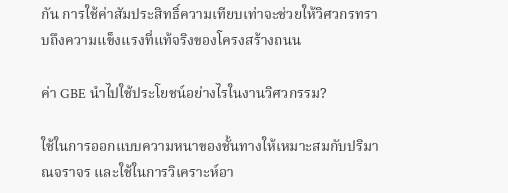กัน การใช้ค่าสัมประสิทธิ์ความเทียบเท่าจะช่วยให้วิศวกรทราบถึงความแข็งแรงที่แท้จริงของโครงสร้างถนน

ค่า GBE นำไปใช้ประโยชน์อย่างไรในงานวิศวกรรม?

ใช้ในการออกแบบความหนาของชั้นทางให้เหมาะสมกับปริมาณจราจร และใช้ในการวิเคราะห์อา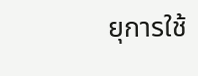ยุการใช้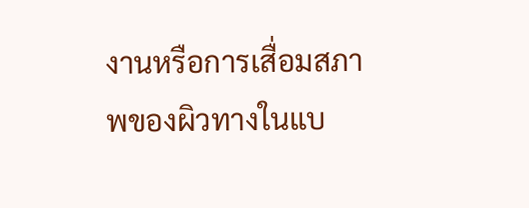งานหรือการเสื่อมสภาพของผิวทางในแบ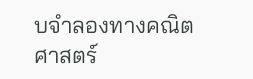บจำลองทางคณิตศาสตร์